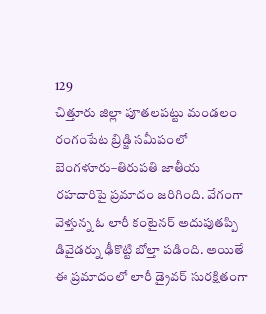129
చిత్తూరు జిల్లా పూతలపట్టు మండలం రంగంపేట బ్రిడ్జి సమీపంలో బెంగళూరు–తిరుపతి జాతీయ రహదారిపై ప్రమాదం జరిగింది. వేగంగా వెళ్తున్న ఓ లారీ కంటైనర్ అదుపుతప్పి డివైడర్ను ఢీకొట్టి బోల్తా పడింది. అయితే ఈ ప్రమాదంలో లారీ డ్రైవర్ సురక్షితంగా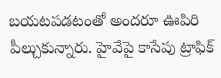బయటపడటంతో అందరూ ఊపిరి పీల్చుకున్నారు. హైవేపై కాసేపు ట్రాఫిక్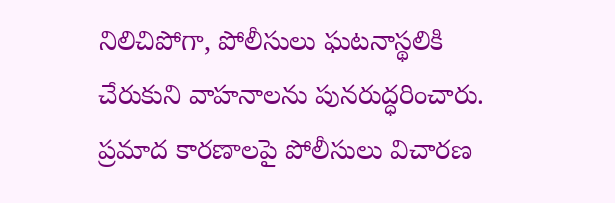నిలిచిపోగా, పోలీసులు ఘటనాస్థలికి చేరుకుని వాహనాలను పునరుద్ధరించారు. ప్రమాద కారణాలపై పోలీసులు విచారణ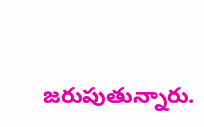జరుపుతున్నారు.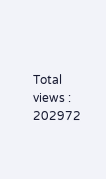Total views : 202972